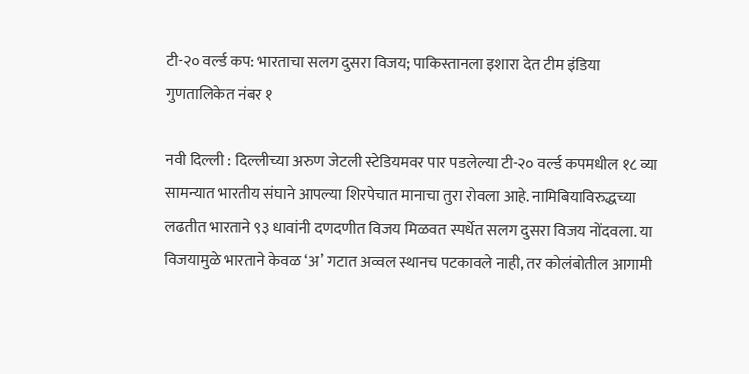टी-२० वर्ल्ड कप: भारताचा सलग दुसरा विजय; पाकिस्तानला इशारा देत टीम इंडिया गुणतालिकेत नंबर १

नवी दिल्ली : दिल्लीच्या अरुण जेटली स्टेडियमवर पार पडलेल्या टी-२० वर्ल्ड कपमधील १८ व्या सामन्यात भारतीय संघाने आपल्या शिरपेचात मानाचा तुरा रोवला आहे. नामिबियाविरुद्धच्या लढतीत भारताने ९३ धावांनी दणदणीत विजय मिळवत स्पर्धेत सलग दुसरा विजय नोंदवला. या विजयामुळे भारताने केवळ ‘अ’ गटात अव्वल स्थानच पटकावले नाही, तर कोलंबोतील आगामी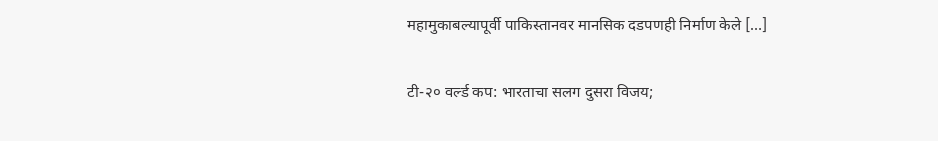महामुकाबल्यापूर्वी पाकिस्तानवर मानसिक दडपणही निर्माण केले […]

टी-२० वर्ल्ड कप: भारताचा सलग दुसरा विजय;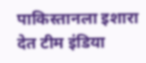पाकिस्तानला इशारा देत टीम इंडिया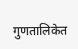गुणतालिकेत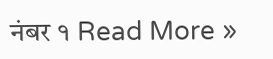नंबर १ Read More »